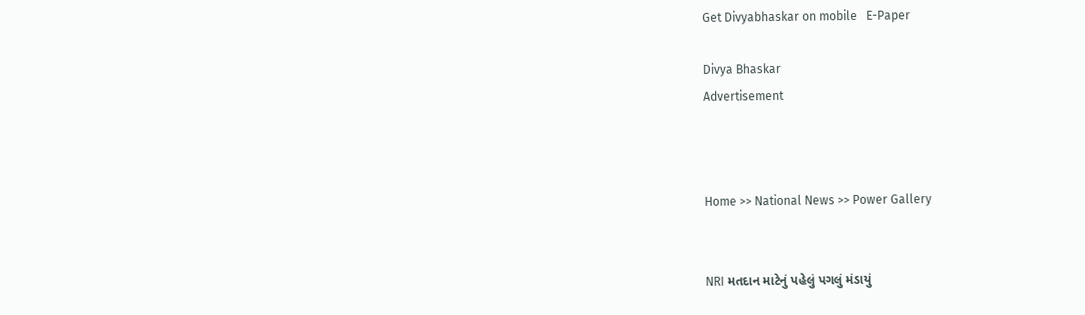Get Divyabhaskar on mobile   E-Paper

Divya Bhaskar
Advertisement



Home >> National News >> Power Gallery


NRI મતદાન માટેનું પહેલું પગલું મંડાયું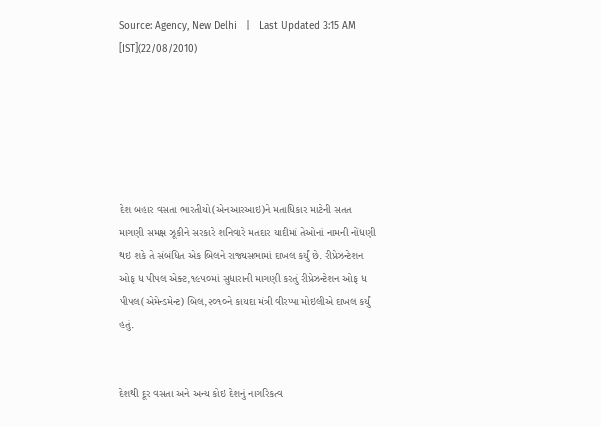Source: Agency, New Delhi   |   Last Updated 3:15 AM [IST](22/08/2010)






દેશ બહાર વસતા ભારતીયો(એનઆરઆઇ)ને મતાધિકાર માટેની સતત માગણી સમક્ષ ઝૂકીને સરકારે શનિવારે મતદાર યાદીમાં તેઓનાં નામની નોંધણી થઇ શકે તે સંબંધિત એક બિલને રાજ્યસભામાં દાખલ કર્યું છે. રીપ્રેઝન્ટેશન ઓફ ધ પીપલ એક્ટ,૧૯૫૦માં સુધારાની માગણી કરતું રીપ્રેઝન્ટેશન ઓફ ધ પીપલ(એમેન્ડમેન્ટ) બિલ,૨૦૧૦ને કાયદા મંત્રી વીરપ્પા મોઇલીએ દાખલ કર્યું હતું.


દેશથી દૂર વસતા અને અન્ય કોઇ દેશનું નાગરિકત્વ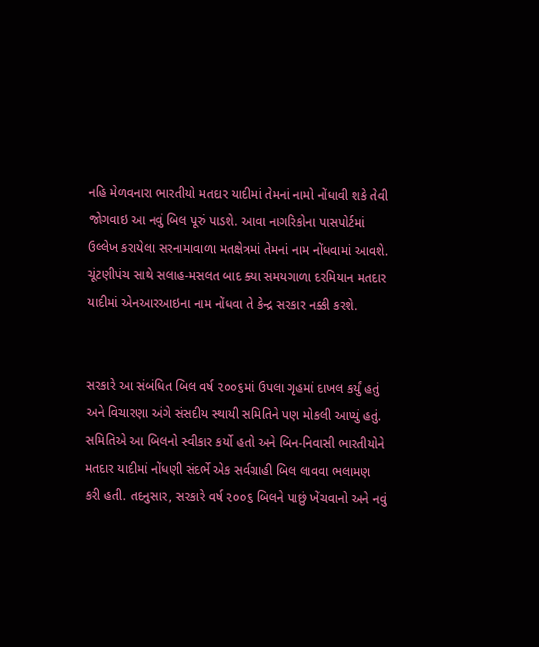નહિ મેળવનારા ભારતીયો મતદાર યાદીમાં તેમનાં નામો નોંધાવી શકે તેવી જોગવાઇ આ નવું બિલ પૂરું પાડશે. આવા નાગરિકોના પાસપોર્ટમાં ઉલ્લેખ કરાયેલા સરનામાવાળા મતક્ષેત્રમાં તેમનાં નામ નોંધવામાં આવશે. ચૂંટણીપંચ સાથે સલાહ-મસલત બાદ ક્યા સમયગાળા દરમિયાન મતદાર યાદીમાં એનઆરઆઇના નામ નોંધવા તે કેન્દ્ર સરકાર નક્કી કરશે.


સરકારે આ સંબંધિત બિલ વર્ષ ૨૦૦૬માં ઉપલા ગૃહમાં દાખલ કર્યું હતું અને વિચારણા અંગે સંસદીય સ્થાયી સમિતિને પણ મોકલી આપ્યું હતું. સમિતિએ આ બિલનો સ્વીકાર કર્યો હતો અને બિન-નિવાસી ભારતીયોને મતદાર યાદીમાં નોંધણી સંદર્ભે એક સર્વગ્રાહી બિલ લાવવા ભલામણ કરી હતી. તદનુસાર, સરકારે વર્ષ ૨૦૦૬ બિલને પાછું ખેંચવાનો અને નવું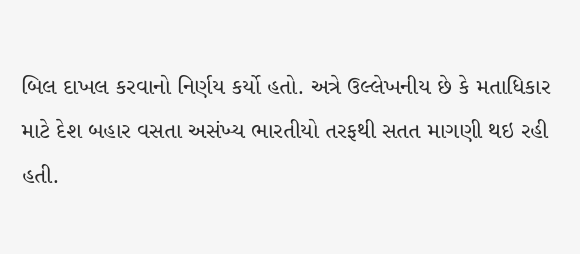બિલ દાખલ કરવાનો નિર્ણય કર્યો હતો. અત્રે ઉલ્લેખનીય છે કે મતાધિકાર માટે દેશ બહાર વસતા અસંખ્ય ભારતીયો તરફથી સતત માગણી થઇ રહી હતી.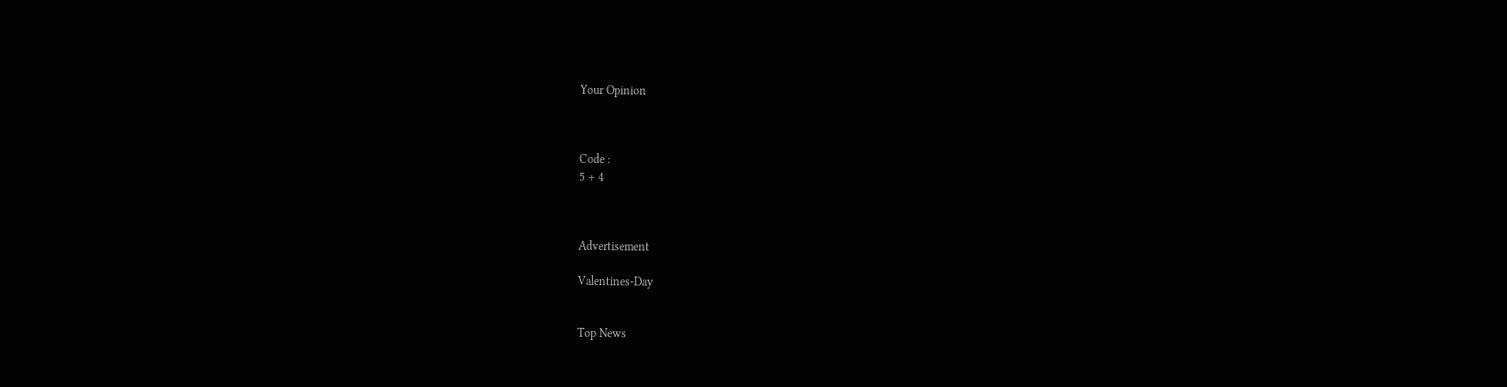Your Opinion



Code :
5 + 4



Advertisement

Valentines-Day


Top News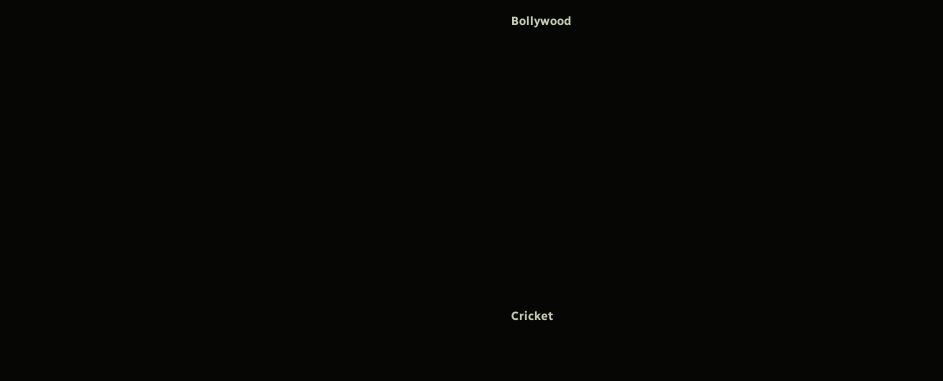Bollywood











Cricket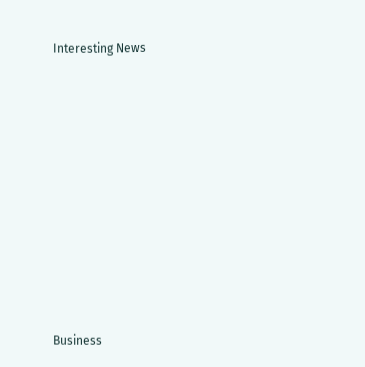Interesting News











Business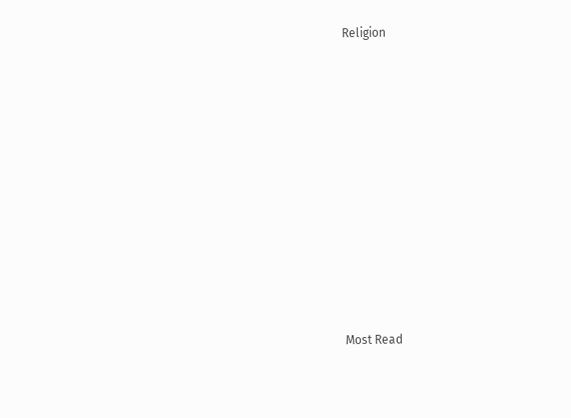Religion











Most Read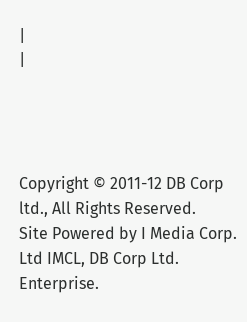|
|




Copyright © 2011-12 DB Corp ltd., All Rights Reserved.
Site Powered by I Media Corp. Ltd IMCL, DB Corp Ltd. Enterprise.